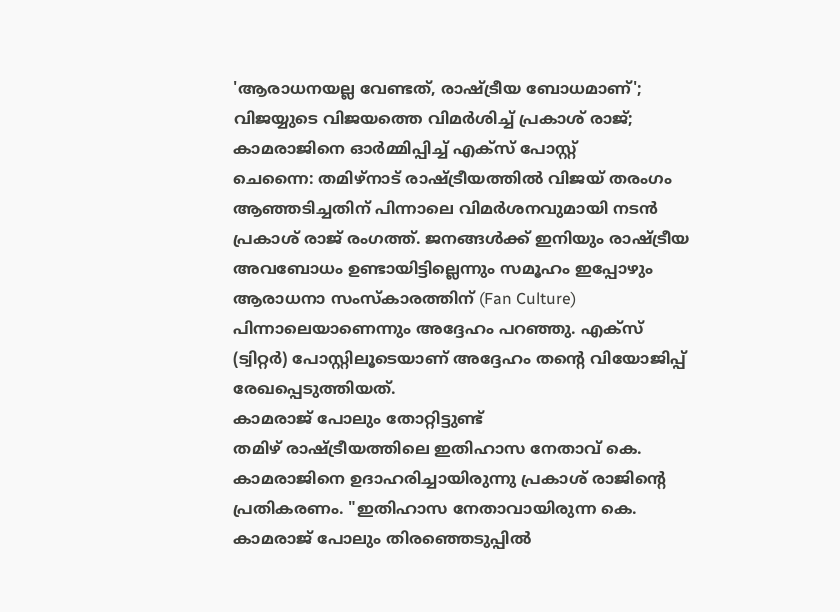'ആരാധനയല്ല വേണ്ടത്, രാഷ്ട്രീയ ബോധമാണ്'; വിജയ്യുടെ വിജയത്തെ വിമർശിച്ച് പ്രകാശ് രാജ്; കാമരാജിനെ ഓർമ്മിപ്പിച്ച് എക്സ് പോസ്റ്റ്
ചെന്നൈ: തമിഴ്നാട് രാഷ്ട്രീയത്തിൽ വിജയ് തരംഗം ആഞ്ഞടിച്ചതിന് പിന്നാലെ വിമർശനവുമായി നടൻ പ്രകാശ് രാജ് രംഗത്ത്. ജനങ്ങൾക്ക് ഇനിയും രാഷ്ട്രീയ അവബോധം ഉണ്ടായിട്ടില്ലെന്നും സമൂഹം ഇപ്പോഴും ആരാധനാ സംസ്കാരത്തിന് (Fan Culture) പിന്നാലെയാണെന്നും അദ്ദേഹം പറഞ്ഞു. എക്സ് (ട്വിറ്റർ) പോസ്റ്റിലൂടെയാണ് അദ്ദേഹം തന്റെ വിയോജിപ്പ് രേഖപ്പെടുത്തിയത്.
കാമരാജ് പോലും തോറ്റിട്ടുണ്ട്
തമിഴ് രാഷ്ട്രീയത്തിലെ ഇതിഹാസ നേതാവ് കെ. കാമരാജിനെ ഉദാഹരിച്ചായിരുന്നു പ്രകാശ് രാജിന്റെ പ്രതികരണം. "ഇതിഹാസ നേതാവായിരുന്ന കെ. കാമരാജ് പോലും തിരഞ്ഞെടുപ്പിൽ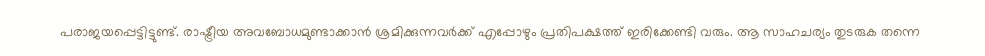പരാജയപ്പെട്ടിട്ടുണ്ട്. രാഷ്ട്രീയ അവബോധമുണ്ടാക്കാൻ ശ്രമിക്കുന്നവർക്ക് എപ്പോഴും പ്രതിപക്ഷത്ത് ഇരിക്കേണ്ടി വരും. ആ സാഹചര്യം തുടരുക തന്നെ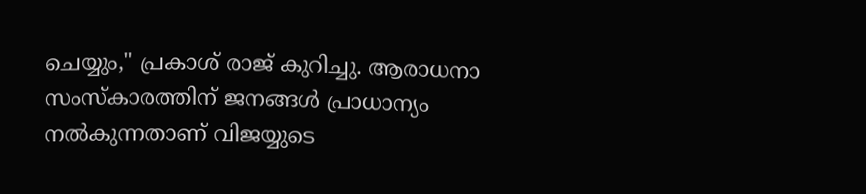ചെയ്യും," പ്രകാശ് രാജ് കുറിച്ചു. ആരാധനാ സംസ്കാരത്തിന് ജനങ്ങൾ പ്രാധാന്യം നൽകുന്നതാണ് വിജയ്യുടെ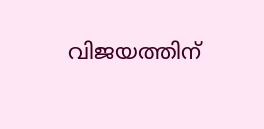വിജയത്തിന്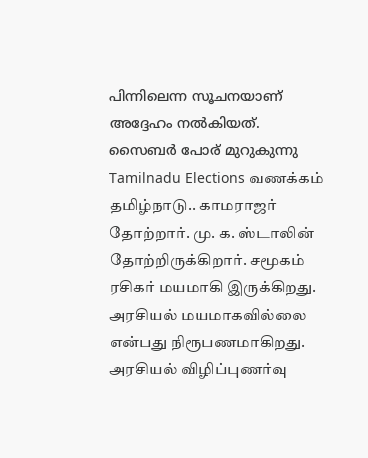പിന്നിലെന്ന സൂചനയാണ് അദ്ദേഹം നൽകിയത്.
സൈബർ പോര് മുറുകുന്നു
Tamilnadu Elections வணக்கம் தமிழ்நாடு.. காமராஜர் தோற்றார். மு. க. ஸ்டாலின் தோற்றிருக்கிறார். சமூகம் ரசிகர் மயமாகி இருக்கிறது. அரசியல் மயமாகவில்லை என்பது நிரூபணமாகிறது. அரசியல் விழிப்புணர்வு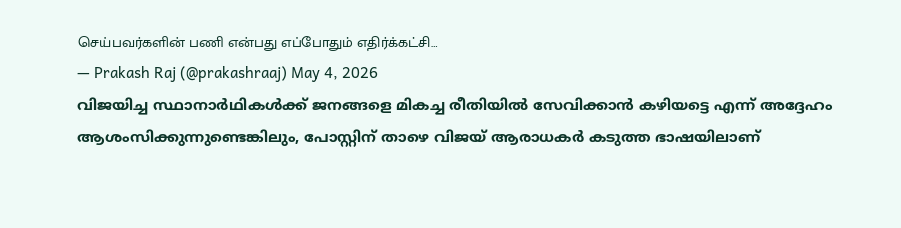செய்பவர்களின் பணி என்பது எப்போதும் எதிர்க்கட்சி…
— Prakash Raj (@prakashraaj) May 4, 2026
വിജയിച്ച സ്ഥാനാർഥികൾക്ക് ജനങ്ങളെ മികച്ച രീതിയിൽ സേവിക്കാൻ കഴിയട്ടെ എന്ന് അദ്ദേഹം ആശംസിക്കുന്നുണ്ടെങ്കിലും, പോസ്റ്റിന് താഴെ വിജയ് ആരാധകർ കടുത്ത ഭാഷയിലാണ്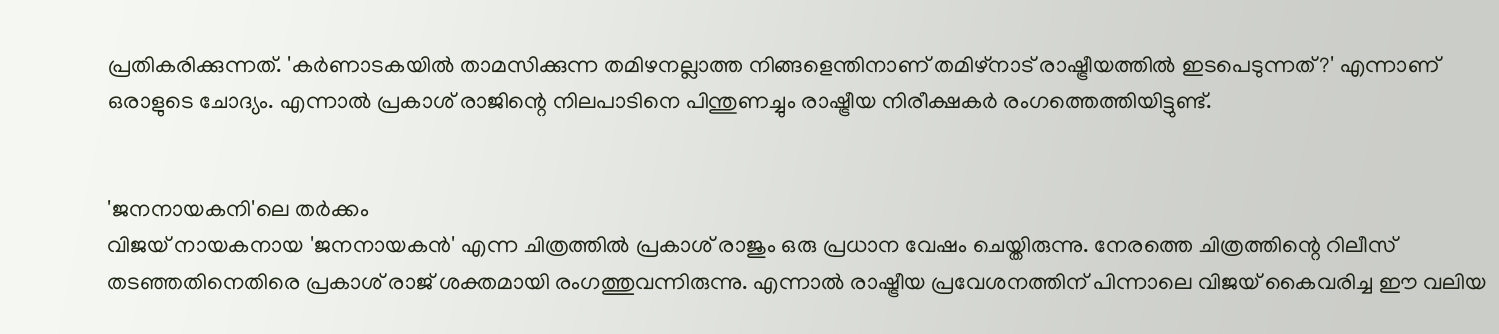പ്രതികരിക്കുന്നത്. 'കർണാടകയിൽ താമസിക്കുന്ന തമിഴനല്ലാത്ത നിങ്ങളെന്തിനാണ് തമിഴ്നാട് രാഷ്ട്രീയത്തിൽ ഇടപെടുന്നത്?' എന്നാണ് ഒരാളുടെ ചോദ്യം. എന്നാൽ പ്രകാശ് രാജിന്റെ നിലപാടിനെ പിന്തുണച്ചും രാഷ്ട്രീയ നിരീക്ഷകർ രംഗത്തെത്തിയിട്ടുണ്ട്.


'ജനനായകനി'ലെ തർക്കം
വിജയ് നായകനായ 'ജനനായകൻ' എന്ന ചിത്രത്തിൽ പ്രകാശ് രാജും ഒരു പ്രധാന വേഷം ചെയ്തിരുന്നു. നേരത്തെ ചിത്രത്തിന്റെ റിലീസ് തടഞ്ഞതിനെതിരെ പ്രകാശ് രാജ് ശക്തമായി രംഗത്തുവന്നിരുന്നു. എന്നാൽ രാഷ്ട്രീയ പ്രവേശനത്തിന് പിന്നാലെ വിജയ് കൈവരിച്ച ഈ വലിയ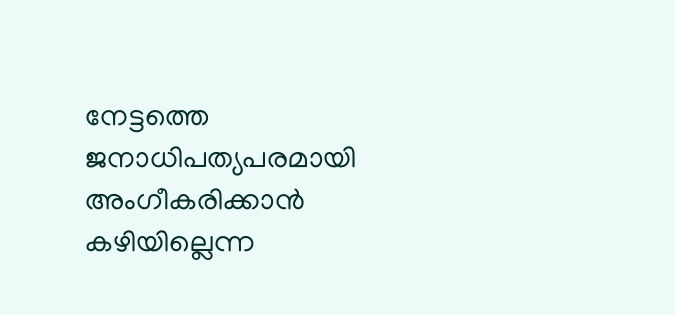നേട്ടത്തെ ജനാധിപത്യപരമായി അംഗീകരിക്കാൻ കഴിയില്ലെന്ന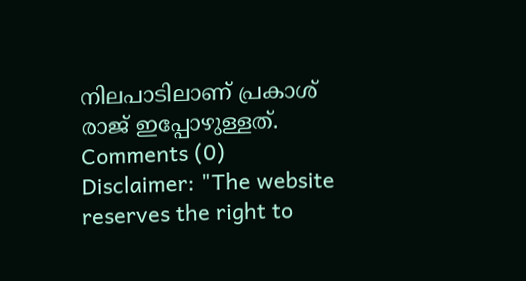നിലപാടിലാണ് പ്രകാശ് രാജ് ഇപ്പോഴുള്ളത്.
Comments (0)
Disclaimer: "The website reserves the right to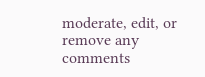moderate, edit, or remove any comments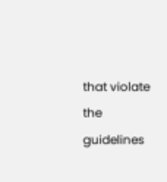that violate the guidelines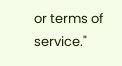or terms of service."